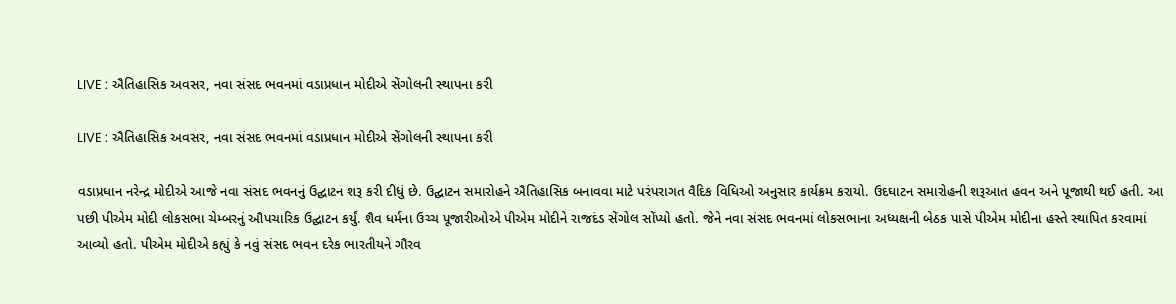LIVE : ઐતિહાસિક અવસર, નવા સંસદ ભવનમાં વડાપ્રધાન મોદીએ સેંગોલની સ્થાપના કરી

LIVE : ઐતિહાસિક અવસર, નવા સંસદ ભવનમાં વડાપ્રધાન મોદીએ સેંગોલની સ્થાપના કરી

વડાપ્રધાન નરેન્દ્ર મોદીએ આજે નવા સંસદ ભવનનું ઉદ્ઘાટન શરૂ કરી દીધું છે. ઉદ્ઘાટન સમારોહને ઐતિહાસિક બનાવવા માટે પરંપરાગત વૈદિક વિધિઓ અનુસાર કાર્યક્રમ કરાયો. ઉદઘાટન સમારોહની શરૂઆત હવન અને પૂજાથી થઈ હતી. આ પછી પીએમ મોદી લોકસભા ચેમ્બરનું ઔપચારિક ઉદ્ઘાટન કર્યું. શૈવ ધર્મના ઉચ્ચ પૂજારીઓએ પીએમ મોદીને રાજદંડ સેંગોલ સોંપ્યો હતો. જેને નવા સંસદ ભવનમાં લોકસભાના અધ્યક્ષની બેઠક પાસે પીએમ મોદીના હસ્તે સ્થાપિત કરવામાં આવ્યો હતો. પીએમ મોદીએ કહ્યું કે નવું સંસદ ભવન દરેક ભારતીયને ગૌરવ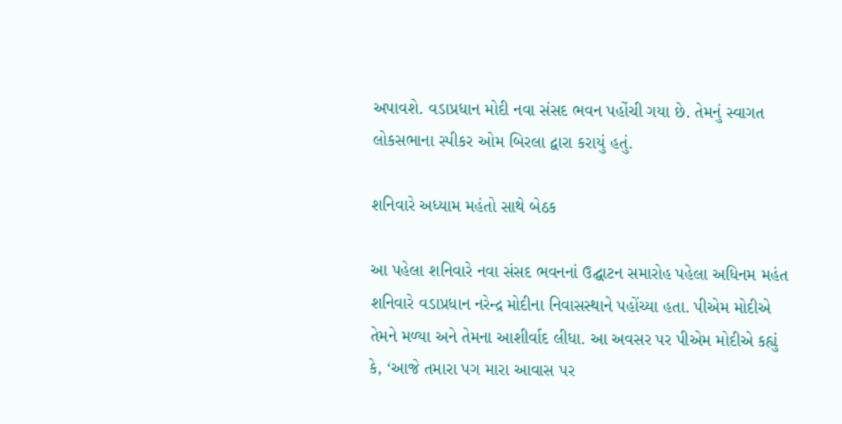અપાવશે. વડાપ્રધાન મોદી નવા સંસદ ભવન પહોંચી ગયા છે. તેમનું સ્વાગત લોકસભાના સ્પીકર ઓમ બિરલા દ્વારા કરાયું હતું.

શનિવારે અધ્યામ મહંતો સાથે બેઠક

આ પહેલા શનિવારે નવા સંસદ ભવનનાં ઉદ્ઘાટન સમારોહ પહેલા અધિનમ મહંત શનિવારે વડાપ્રધાન નરેન્દ્ર મોદીના નિવાસસ્થાને પહોંચ્યા હતા. પીએમ મોદીએ તેમને મળ્યા અને તેમના આશીર્વાદ લીધા. આ અવસર પર પીએમ મોદીએ કહ્યું કે, ‘આજે તમારા પગ મારા આવાસ પર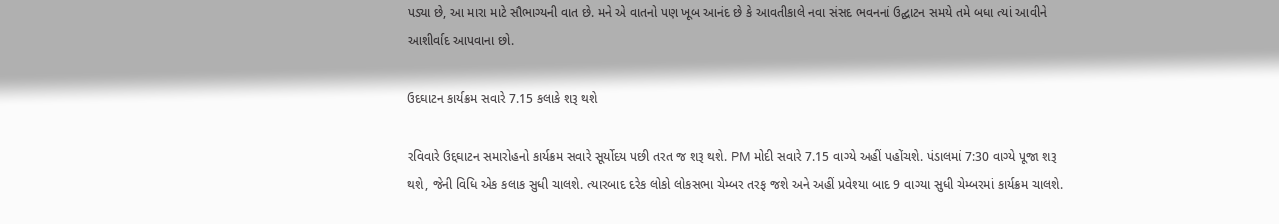પડ્યા છે, આ મારા માટે સૌભાગ્યની વાત છે. મને એ વાતનો પણ ખૂબ આનંદ છે કે આવતીકાલે નવા સંસદ ભવનનાં ઉદ્ઘાટન સમયે તમે બધા ત્યાં આવીને આશીર્વાદ આપવાના છો.

ઉદઘાટન કાર્યક્રમ સવારે 7.15 કલાકે શરૂ થશે

રવિવારે ઉદ્દઘાટન સમારોહનો કાર્યક્રમ સવારે સૂર્યોદય પછી તરત જ શરૂ થશે. PM મોદી સવારે 7.15 વાગ્યે અહીં પહોંચશે. પંડાલમાં 7:30 વાગ્યે પૂજા શરૂ થશે, જેની વિધિ એક કલાક સુધી ચાલશે. ત્યારબાદ દરેક લોકો લોકસભા ચેમ્બર તરફ જશે અને અહીં પ્રવેશ્યા બાદ 9 વાગ્યા સુધી ચેમ્બરમાં કાર્યક્રમ ચાલશે.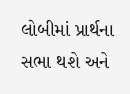લોબીમાં પ્રાર્થના સભા થશે અને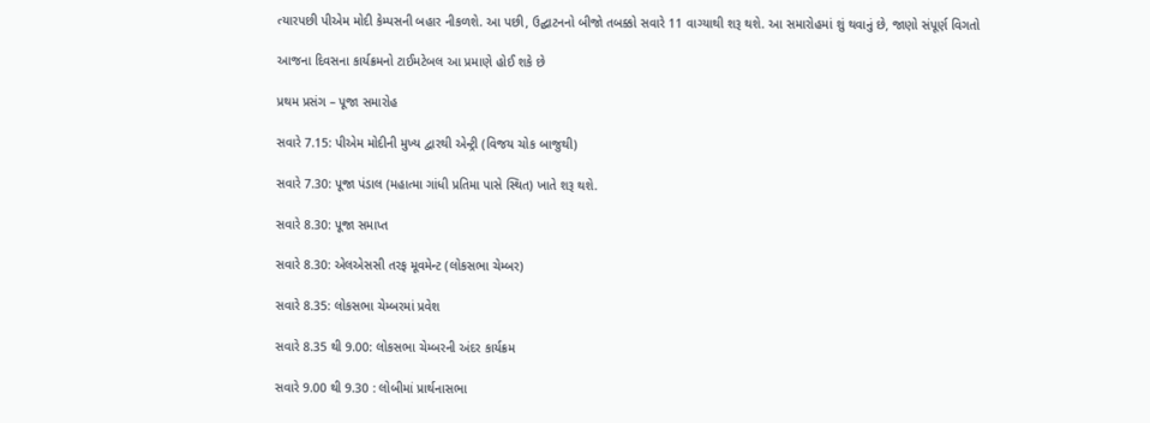ત્યારપછી પીએમ મોદી કેમ્પસની બહાર નીકળશે. આ પછી, ઉદ્ઘાટનનો બીજો તબક્કો સવારે 11 વાગ્યાથી શરૂ થશે. આ સમારોહમાં શું થવાનું છે, જાણો સંપૂર્ણ વિગતો

આજના દિવસના કાર્યક્રમનો ટાઈમટેબલ આ પ્રમાણે હોઈ શકે છે

પ્રથમ પ્રસંગ – પૂજા સમારોહ

સવારે 7.15: પીએમ મોદીની મુખ્ય દ્વારથી એન્ટ્રી (વિજય ચોક બાજુથી)

સવારે 7.30: પૂજા પંડાલ (મહાત્મા ગાંધી પ્રતિમા પાસે સ્થિત) ખાતે શરૂ થશે.

સવારે 8.30: પૂજા સમાપ્ત

સવારે 8.30: એલએસસી તરફ મૂવમેન્ટ (લોકસભા ચેમ્બર)

સવારે 8.35: લોકસભા ચેમ્બરમાં પ્રવેશ

સવારે 8.35 થી 9.00: લોકસભા ચેમ્બરની અંદર કાર્યક્રમ

સવારે 9.00 થી 9.30 : લોબીમાં પ્રાર્થનાસભા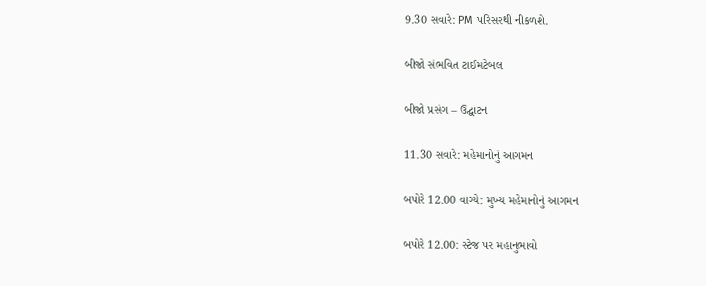9.30 સવારે: PM પરિસરથી નીકળશે.

બીજો સંભવિત ટાઈમટેબલ

બીજો પ્રસંગ – ઉદ્ઘાટન

11.30 સવારે: મહેમાનોનું આગમન

બપોરે 12.00 વાગ્યે: મુખ્ય મહેમાનોનું આગમન

બપોરે 12.00: સ્ટેજ પર મહાનુભાવો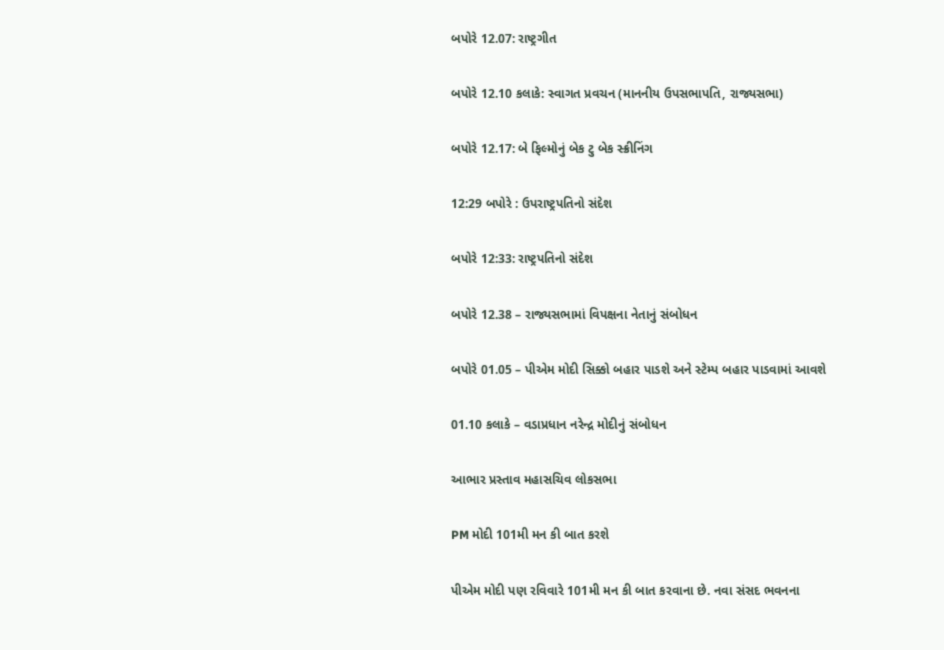બપોરે 12.07: રાષ્ટ્રગીત

બપોરે 12.10 કલાકે: સ્વાગત પ્રવચન (માનનીય ઉપસભાપતિ, રાજ્યસભા)

બપોરે 12.17: બે ફિલ્મોનું બેક ટુ બેક સ્ક્રીનિંગ

12:29 બપોરે : ઉપરાષ્ટ્રપતિનો સંદેશ

બપોરે 12:33: રાષ્ટ્રપતિનો સંદેશ

બપોરે 12.38 – રાજ્યસભામાં વિપક્ષના નેતાનું સંબોધન

બપોરે 01.05 – પીએમ મોદી સિક્કો બહાર પાડશે અને સ્ટેમ્પ બહાર પાડવામાં આવશે

01.10 કલાકે – વડાપ્રધાન નરેન્દ્ર મોદીનું સંબોધન

આભાર પ્રસ્તાવ મહાસચિવ લોકસભા

PM મોદી 101મી મન કી બાત કરશે

પીએમ મોદી પણ રવિવારે 101મી મન કી બાત કરવાના છે. નવા સંસદ ભવનના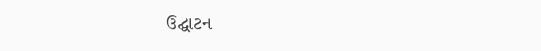ઉદ્ઘાટન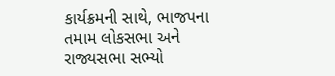કાર્યક્રમની સાથે, ભાજપના તમામ લોકસભા અને રાજ્યસભા સભ્યો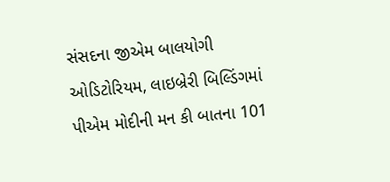સંસદના જીએમ બાલયોગી ઓડિટોરિયમ, લાઇબ્રેરી બિલ્ડિંગમાં પીએમ મોદીની મન કી બાતના 101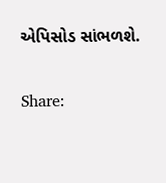એપિસોડ સાંભળશે.

Share: